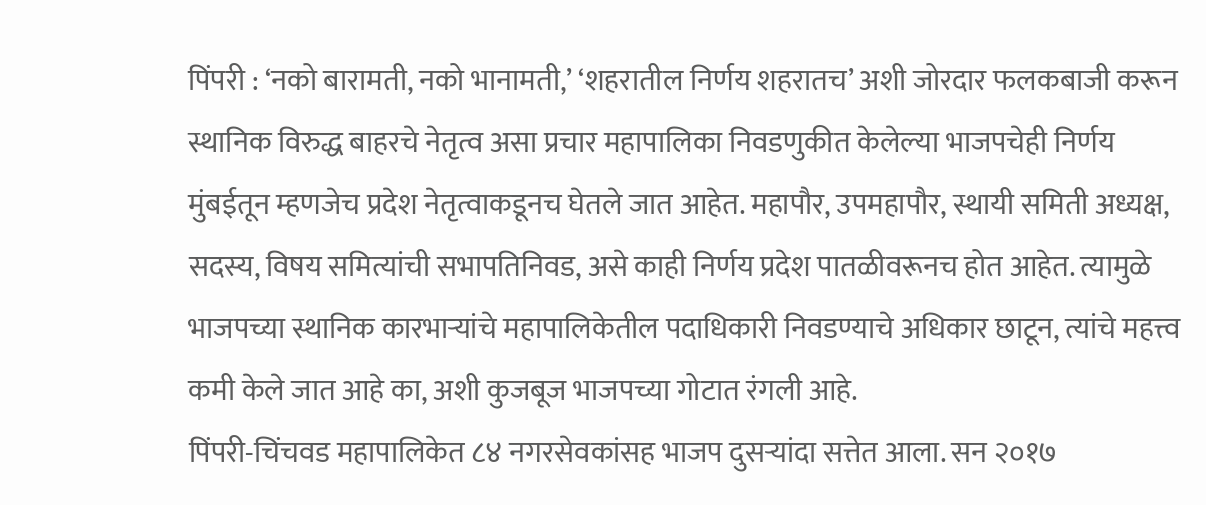पिंपरी : ‘नको बारामती, नको भानामती,’ ‘शहरातील निर्णय शहरातच’ अशी जोरदार फलकबाजी करून स्थानिक विरुद्ध बाहरचे नेतृत्व असा प्रचार महापालिका निवडणुकीत केलेल्या भाजपचेही निर्णय मुंबईतून म्हणजेच प्रदेश नेतृत्वाकडूनच घेतले जात आहेत. महापौर, उपमहापौर, स्थायी समिती अध्यक्ष, सदस्य, विषय समित्यांची सभापतिनिवड, असे काही निर्णय प्रदेश पातळीवरूनच होत आहेत. त्यामुळे भाजपच्या स्थानिक कारभाऱ्यांचे महापालिकेतील पदाधिकारी निवडण्याचे अधिकार छाटून, त्यांचे महत्त्व कमी केले जात आहे का, अशी कुजबूज भाजपच्या गोटात रंगली आहे.
पिंपरी-चिंचवड महापालिकेत ८४ नगरसेवकांसह भाजप दुसऱ्यांदा सत्तेत आला. सन २०१७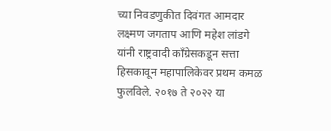च्या निवडणुकीत दिवंगत आमदार लक्ष्मण जगताप आणि महेश लांडगे यांनी राष्ट्रवादी काँग्रेसकडून सत्ता हिसकावून महापालिकेवर प्रथम कमळ फुलविले. २०१७ ते २०२२ या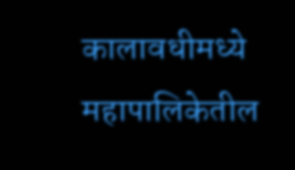कालावधीमध्ये महापालिकेतील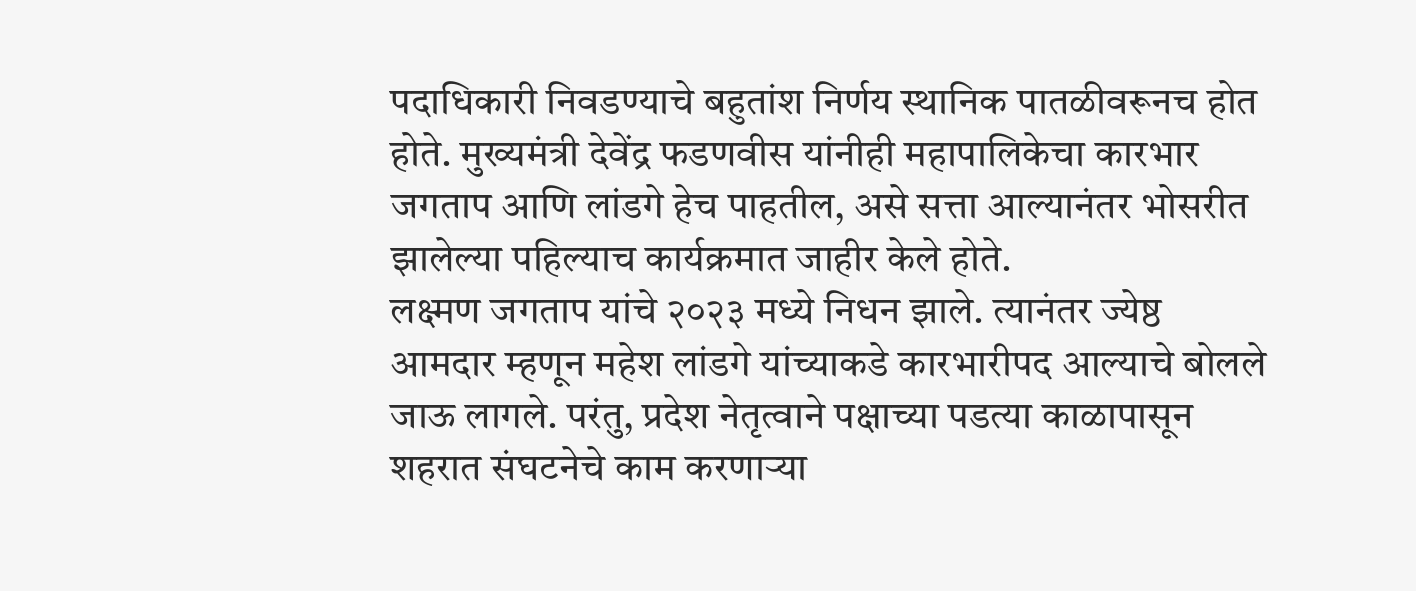पदाधिकारी निवडण्याचे बहुतांश निर्णय स्थानिक पातळीवरूनच होत होते. मुख्यमंत्री देवेंद्र फडणवीस यांनीही महापालिकेचा कारभार जगताप आणि लांडगे हेच पाहतील, असे सत्ता आल्यानंतर भोसरीत झालेल्या पहिल्याच कार्यक्रमात जाहीर केले होते.
लक्ष्मण जगताप यांचे २०२३ मध्ये निधन झाले. त्यानंतर ज्येष्ठ आमदार म्हणून महेश लांडगे यांच्याकडे कारभारीपद आल्याचे बोलले जाऊ लागले. परंतु, प्रदेश नेतृत्वाने पक्षाच्या पडत्या काळापासून शहरात संघटनेचे काम करणाऱ्या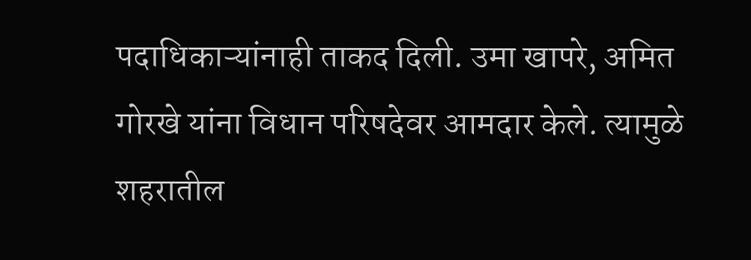पदाधिकाऱ्यांनाही ताकद दिली. उमा खापरे, अमित गोरखे यांना विधान परिषदेवर आमदार केले. त्यामुळे शहरातील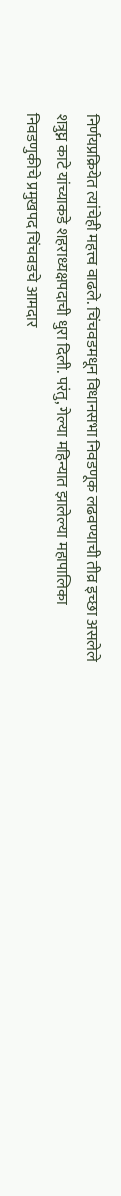निर्णयप्रक्रियेत त्यांचेही महत्त्व वाढले. चिंचवडमधून विधानसभा निवडणूक लढवण्याची तीव्र इच्छा असलेले शत्रुघ्न काटे यांच्याकडे शहराध्यक्षपदाची धुरा दिली. परंतु, गेल्या महिन्यात झालेल्या महापालिका निवडणुकीचे प्रमुखपद चिंचवडचे आमदार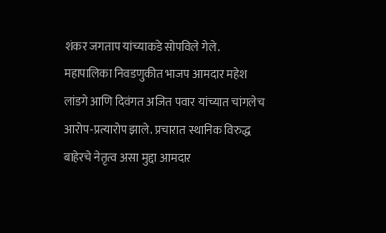शंकर जगताप यांच्याकडे सोपविले गेले.
महापालिका निवडणुकीत भाजप आमदार महेश लांडगे आणि दिवंगत अजित पवार यांच्यात चांगलेच आरोप-प्रत्यारोप झाले. प्रचारात स्थानिक विरुद्ध बाहेरचे नेतृत्व असा मुद्दा आमदार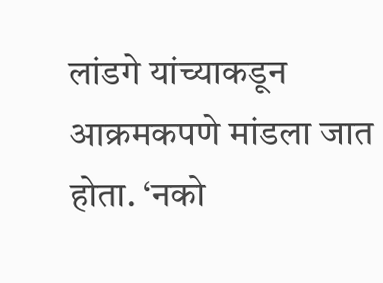लांडगे यांच्याकडून आक्रमकपणे मांडला जात होता. ‘नको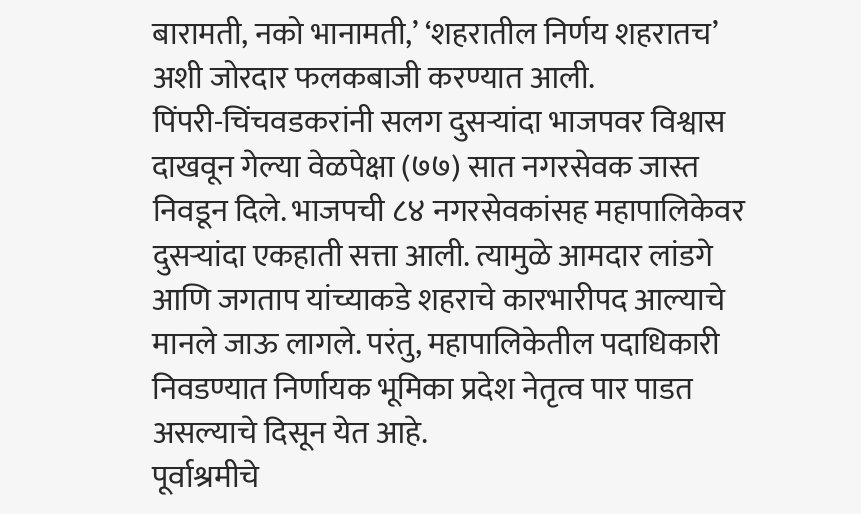बारामती, नको भानामती,’ ‘शहरातील निर्णय शहरातच’ अशी जोरदार फलकबाजी करण्यात आली.
पिंपरी-चिंचवडकरांनी सलग दुसऱ्यांदा भाजपवर विश्वास दाखवून गेल्या वेळपेक्षा (७७) सात नगरसेवक जास्त निवडून दिले. भाजपची ८४ नगरसेवकांसह महापालिकेवर दुसऱ्यांदा एकहाती सत्ता आली. त्यामुळे आमदार लांडगे आणि जगताप यांच्याकडे शहराचे कारभारीपद आल्याचे मानले जाऊ लागले. परंतु, महापालिकेतील पदाधिकारी निवडण्यात निर्णायक भूमिका प्रदेश नेतृत्व पार पाडत असल्याचे दिसून येत आहे.
पूर्वाश्रमीचे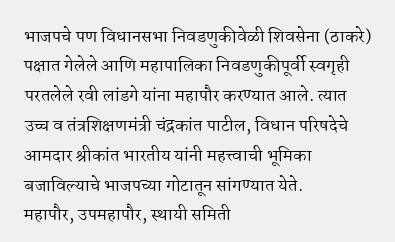भाजपचे पण विधानसभा निवडणुकीवेळी शिवसेना (ठाकरे) पक्षात गेलेले आणि महापालिका निवडणुकीपूर्वी स्वगृही परतलेले रवी लांडगे यांना महापौर करण्यात आले. त्यात उच्च व तंत्रशिक्षणमंत्री चंद्रकांत पाटील, विधान परिषदेचे आमदार श्रीकांत भारतीय यांनी महत्त्वाची भूमिका बजाविल्याचे भाजपच्या गोटातून सांगण्यात येते.
महापौर, उपमहापौर, स्थायी समिती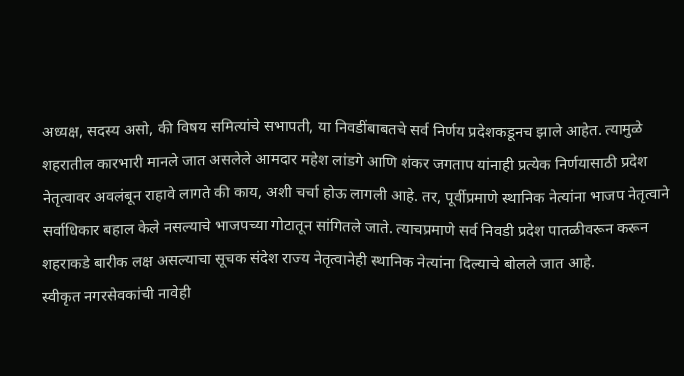अध्यक्ष, सदस्य असो, की विषय समित्यांचे सभापती, या निवडींबाबतचे सर्व निर्णय प्रदेशकडूनच झाले आहेत. त्यामुळे शहरातील कारभारी मानले जात असलेले आमदार महेश लांडगे आणि शंकर जगताप यांनाही प्रत्येक निर्णयासाठी प्रदेश नेतृत्वावर अवलंबून राहावे लागते की काय, अशी चर्चा होऊ लागली आहे. तर, पूर्वीप्रमाणे स्थानिक नेत्यांना भाजप नेतृत्वाने सर्वाधिकार बहाल केले नसल्याचे भाजपच्या गोटातून सांगितले जाते. त्याचप्रमाणे सर्व निवडी प्रदेश पातळीवरून करून शहराकडे बारीक लक्ष असल्याचा सूचक संदेश राज्य नेतृत्वानेही स्थानिक नेत्यांना दिल्याचे बोलले जात आहे.
स्वीकृत नगरसेवकांची नावेही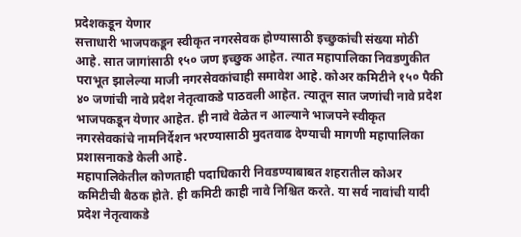प्रदेशकडून येणार
सत्ताधारी भाजपकडून स्वीकृत नगरसेवक होण्यासाठी इच्छुकांची संख्या मोठी आहे. सात जागांसाठी १५० जण इच्छुक आहेत. त्यात महापालिका निवडणुकीत पराभूत झालेल्या माजी नगरसेवकांचाही समावेश आहे. कोअर कमिटीने १५० पैकी ४० जणांची नावे प्रदेश नेतृत्वाकडे पाठवली आहेत. त्यातून सात जणांची नावे प्रदेश भाजपकडून येणार आहेत. ही नावे वेळेत न आल्याने भाजपने स्वीकृत नगरसेवकांचे नामनिर्देशन भरण्यासाठी मुदतवाढ देण्याची मागणी महापालिका प्रशासनाकडे केली आहे.
महापालिकेतील कोणताही पदाधिकारी निवडण्याबाबत शहरातील कोअर कमिटीची बैठक होते. ही कमिटी काही नावे निश्चित करते. या सर्व नावांची यादी प्रदेश नेतृत्वाकडे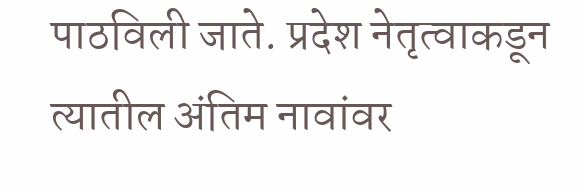पाठविली जाते. प्रदेश नेतृत्वाकडून त्यातील अंतिम नावांवर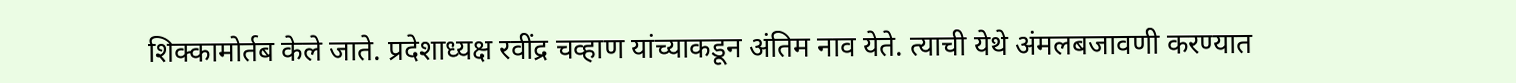शिक्कामोर्तब केले जाते. प्रदेशाध्यक्ष रवींद्र चव्हाण यांच्याकडून अंतिम नाव येते. त्याची येथे अंमलबजावणी करण्यात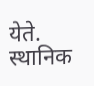येते. स्थानिक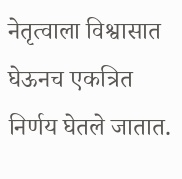नेतृत्वाला विश्वासात घेऊनच एकत्रित निर्णय घेतले जातात.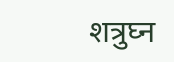शत्रुघ्न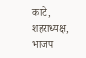काटे, शहराध्यक्ष, भाजप